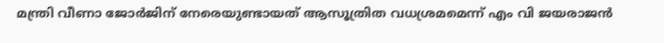മന്ത്രി വീണാ ജോര്‍ജിന് നേരെയുണ്ടായത് ആസൂത്രിത വധശ്രമമെന്ന് എം വി ജയരാജന്‍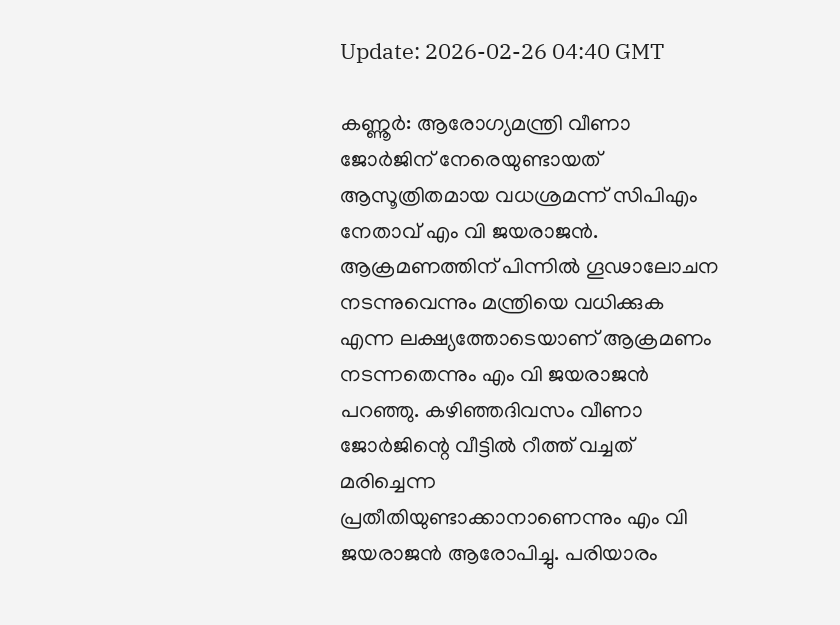Update: 2026-02-26 04:40 GMT

കണ്ണൂര്‍: ആരോഗ്യമന്ത്രി വീണാ ജോര്‍ജിന് നേരെയുണ്ടായത് ആസൂത്രിതമായ വധശ്രമന്ന് സിപിഎം നേതാവ് എം വി ജയരാജന്‍. ആക്രമണത്തിന് പിന്നില്‍ ഗൂഢാലോചന നടന്നുവെന്നും മന്ത്രിയെ വധിക്കുക എന്ന ലക്ഷ്യത്തോടെയാണ് ആക്രമണം നടന്നതെന്നും എം വി ജയരാജന്‍ പറഞ്ഞു. കഴിഞ്ഞദിവസം വീണാ ജോര്‍ജിന്റെ വീട്ടില്‍ റീത്ത് വച്ചത് മരിച്ചെന്ന പ്രതീതിയുണ്ടാക്കാനാണെന്നും എം വി ജയരാജന്‍ ആരോപിച്ചു. പരിയാരം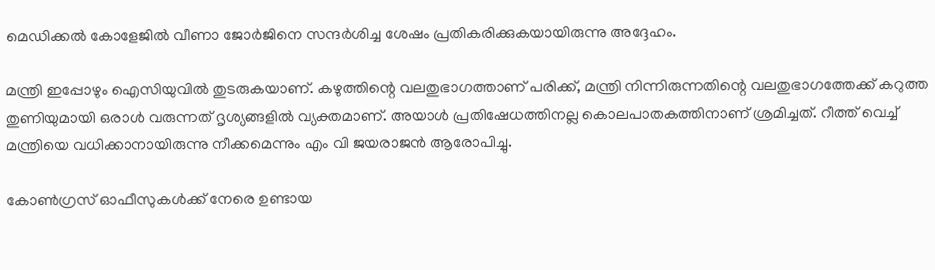മെഡിക്കല്‍ കോളേജില്‍ വീണാ ജോര്‍ജിനെ സന്ദര്‍ശിച്ച ശേഷം പ്രതികരിക്കുകയായിരുന്നു അദ്ദേഹം.

മന്ത്രി ഇപ്പോഴും ഐസിയുവില്‍ തുടരുകയാണ്. കഴുത്തിന്റെ വലതുഭാഗത്താണ് പരിക്ക്, മന്ത്രി നിന്നിരുന്നതിന്റെ വലതുഭാഗത്തേക്ക് കറുത്ത തുണിയുമായി ഒരാള്‍ വരുന്നത് ദൃശ്യങ്ങളില്‍ വ്യക്തമാണ്. അയാള്‍ പ്രതിഷേധത്തിനല്ല കൊലപാതകത്തിനാണ് ശ്രമിച്ചത്. റീത്ത് വെച്ച് മന്ത്രിയെ വധിക്കാനായിരുന്നു നീക്കമെന്നും എം വി ജയരാജന്‍ ആരോപിച്ചു.

കോണ്‍ഗ്രസ് ഓഫീസുകള്‍ക്ക് നേരെ ഉണ്ടായ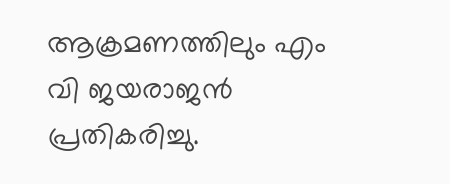ആക്രമണത്തിലും എം വി ജയരാജന്‍ പ്രതികരിച്ചു.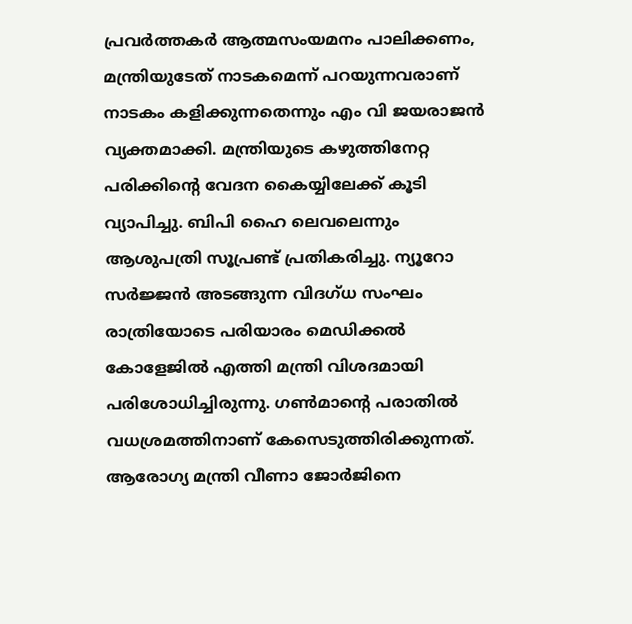പ്രവര്‍ത്തകര്‍ ആത്മസംയമനം പാലിക്കണം, മന്ത്രിയുടേത് നാടകമെന്ന് പറയുന്നവരാണ് നാടകം കളിക്കുന്നതെന്നും എം വി ജയരാജന്‍ വ്യക്തമാക്കി. മന്ത്രിയുടെ കഴുത്തിനേറ്റ പരിക്കിന്റെ വേദന കൈയ്യിലേക്ക് കൂടി വ്യാപിച്ചു. ബിപി ഹൈ ലെവലെന്നും ആശുപത്രി സൂപ്രണ്ട് പ്രതികരിച്ചു. ന്യൂറോ സര്‍ജ്ജന്‍ അടങ്ങുന്ന വിദഗ്ധ സംഘം രാത്രിയോടെ പരിയാരം മെഡിക്കല്‍ കോളേജില്‍ എത്തി മന്ത്രി വിശദമായി പരിശോധിച്ചിരുന്നു. ഗണ്‍മാന്റെ പരാതില്‍ വധശ്രമത്തിനാണ് കേസെടുത്തിരിക്കുന്നത്. ആരോഗ്യ മന്ത്രി വീണാ ജോര്‍ജിനെ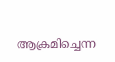ആക്രമിച്ചെന്ന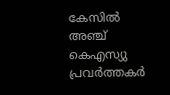കേസില്‍ അഞ്ച് കെഎസ്യു പ്രവര്‍ത്തകര്‍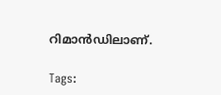റിമാന്‍ഡിലാണ്.

Tags: